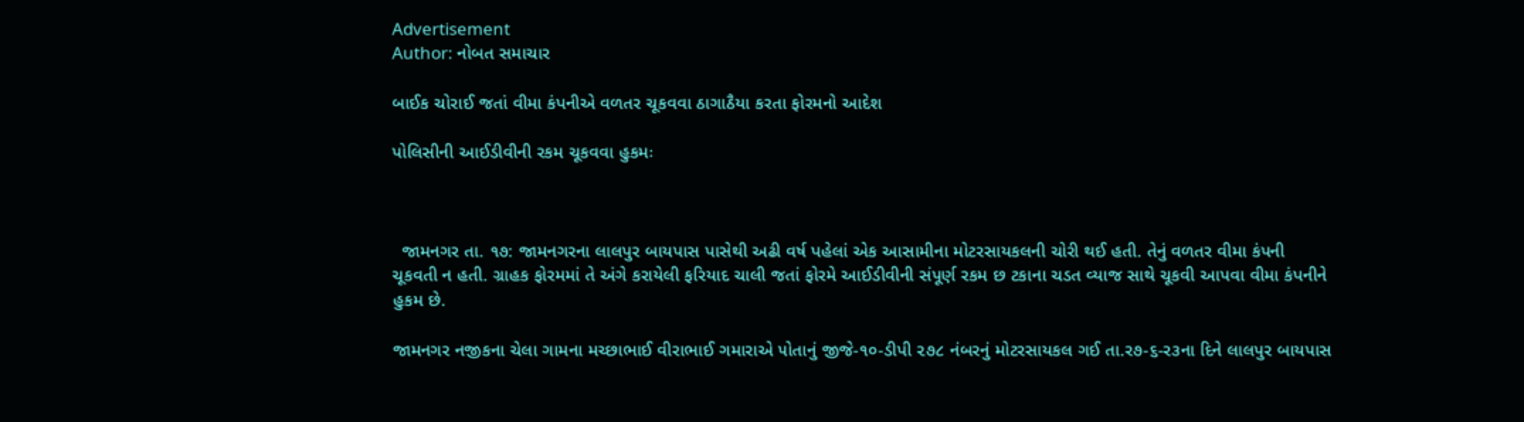Advertisement
Author: નોબત સમાચાર

બાઈક ચોરાઈ જતાં વીમા કંપનીએ વળતર ચૂકવવા ઠાગાઠૈયા કરતા ફોરમનો આદેશ

પોલિસીની આઈડીવીની રકમ ચૂકવવા હુકમઃ



  જામનગર તા. ૧૭: જામનગરના લાલપુર બાયપાસ પાસેથી અઢી વર્ષ પહેલાં એક આસામીના મોટરસાયકલની ચોરી થઈ હતી. તેનું વળતર વીમા કંપની ચૂકવતી ન હતી. ગ્રાહક ફોરમમાં તે અંગે કરાયેલી ફરિયાદ ચાલી જતાં ફોરમે આઈડીવીની સંપૂર્ણ રકમ છ ટકાના ચડત વ્યાજ સાથે ચૂકવી આપવા વીમા કંપનીને હુકમ છે.

જામનગર નજીકના ચેલા ગામના મચ્છાભાઈ વીરાભાઈ ગમારાએ ૫ોતાનું જીજે-૧૦-ડીપી ૨૭૮ નંબરનું મોટરસાયકલ ગઈ તા.ર૭-૬-ર૩ના દિને લાલપુર બાયપાસ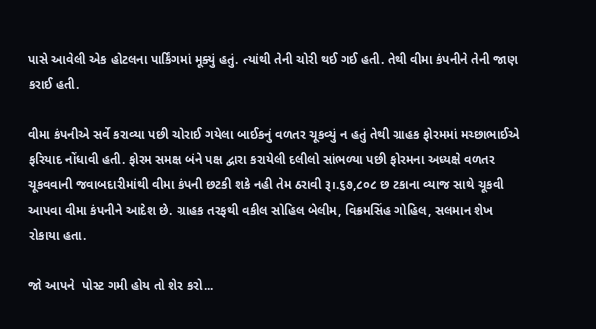પાસે આવેલી એક હોટલના પાર્કિંગમાં મૂક્યું હતું. ત્યાંથી તેની ચોરી થઈ ગઈ હતી. તેથી વીમા કંપનીને તેની જાણ કરાઈ હતી.

વીમા કંપનીએ સર્વે કરાવ્યા પછી ચોરાઈ ગયેલા બાઈકનું વળતર ચૂકવ્યું ન હતું તેથી ગ્રાહક ફોરમમાં મચ્છાભાઈએ ફરિયાદ નોંધાવી હતી. ફોરમ સમક્ષ બંને પક્ષ દ્વારા કરાયેલી દલીલો સાંભળ્યા પછી ફોરમના અધ્યક્ષે વળતર ચૂકવવાની જવાબદારીમાંથી વીમા કંપની છટકી શકે નહી તેમ ઠરાવી રૂ।.૬૭,૮૦૮ છ ટકાના વ્યાજ સાથે ચૂકવી આપવા વીમા કંપનીને આદેશ છે. ગ્રાહક તરફથી વકીલ સોહિલ બેલીમ, વિક્રમસિંહ ગોહિલ, સલમાન શેખ રોકાયા હતા.

જો આપને  પોસ્ટ ગમી હોય તો શેર કરો...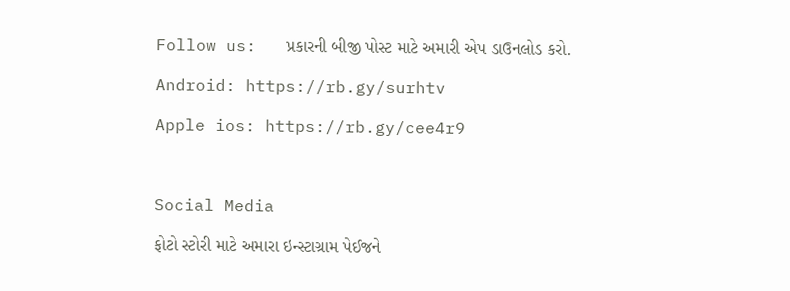Follow us:   પ્રકારની બીજી પોસ્ટ માટે અમારી એપ ડાઉનલોડ કરો.

Android: https://rb.gy/surhtv

Apple ios: https://rb.gy/cee4r9



Social Media

ફોટો સ્ટોરી માટે અમારા ઇન્સ્ટાગ્રામ પેઈજને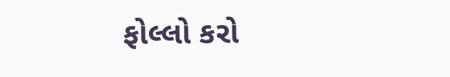ફોલ્લો કરો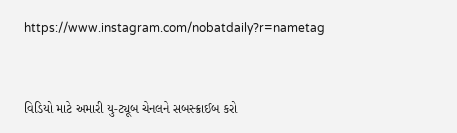https://www.instagram.com/nobatdaily?r=nametag



વિડિયો માટે અમારી યુ-ટ્યૂબ ચેનલને સબસ્ક્રાઈબ કરો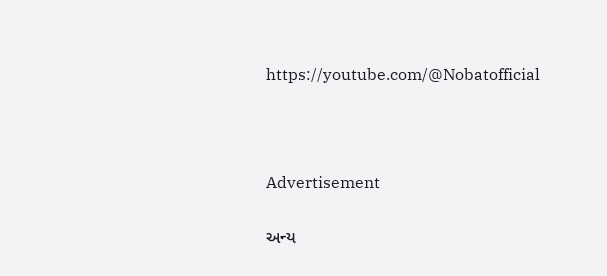https://youtube.com/@Nobatofficial



Advertisement

અન્ય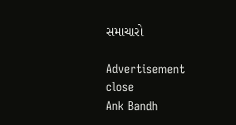સમાચારો

Advertisement
close
Ank Bandh